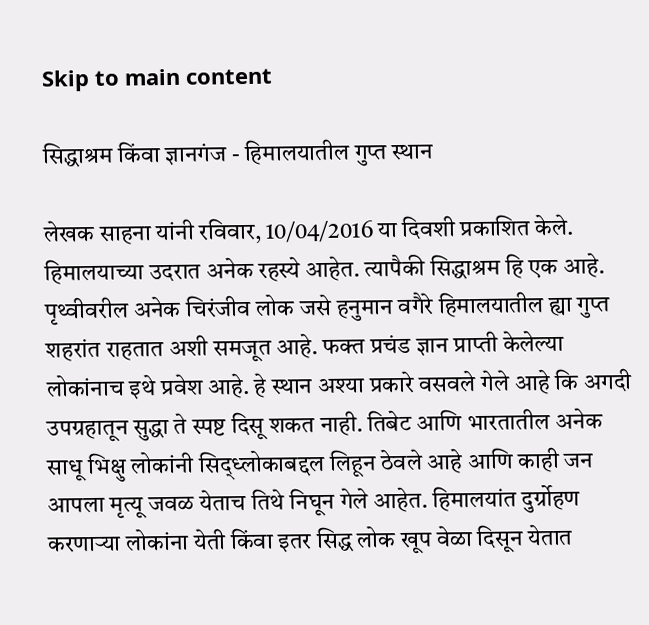Skip to main content

सिद्धाश्रम किंवा ज्ञानगंज - हिमालयातील गुप्त स्थान

लेखक साहना यांनी रविवार, 10/04/2016 या दिवशी प्रकाशित केले.
हिमालयाच्या उदरात अनेक रहस्ये आहेत. त्यापैकी सिद्धाश्रम हि एक आहे. पृथ्वीवरील अनेक चिरंजीव लोक जसे हनुमान वगैरे हिमालयातील ह्या गुप्त शहरांत राहतात अशी समजूत आहे. फक्त प्रचंड ज्ञान प्राप्ती केलेल्या लोकांनाच इथे प्रवेश आहे. हे स्थान अश्या प्रकारे वसवले गेले आहे कि अगदी उपग्रहातून सुद्धा ते स्पष्ट दिसू शकत नाही. तिबेट आणि भारतातील अनेक साधू भिक्षु लोकांनी सिद्ध्लोकाबद्दल लिहून ठेवले आहे आणि काही जन आपला मृत्यू जवळ येताच तिथे निघून गेले आहेत. हिमालयांत दुर्ग्रोहण करणाऱ्या लोकांना येती किंवा इतर सिद्ध लोक खूप वेळा दिसून येतात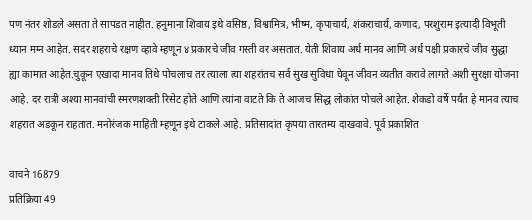पण नंतर शोडले असता ते सापडत नाहीत. हनुमाना शिवाय इथे वसिष्ठ, विश्वामित्र, भीष्म, कृपाचार्य, शंकराचार्य, कणाद, परशुराम इत्यादी विभूती ध्यान मग्न आहेत. सदर शहराचे रक्षण व्हावे म्हणून ४ प्रकारचे जीव गस्ती वर असतात. येती शिवाय अर्ध मानव आणि अर्ध पक्षी प्रकारचे जीव सुद्धा ह्या कामात आहेत.चुकून एखादा मानव तिथे पोचलाच तर त्याला त्या शहरांतच सर्व सुख सुविधा घेवून जीवन व्यतीत करावे लागते अशी सुरक्षा योजना आहे. दर रात्री अश्या मानवांची स्मरणशक्ती रिसेट होते आणि त्यांना वाटते कि ते आजच सिद्ध लोकांत पोचले आहेत. शेकडो वर्षे पर्यंत हे मानव त्याच शहरात अडकून राहतात. मनोरंजक माहिती म्हणून इथे टाकले आहे. प्रतिसादांत कृपया तारतम्य दाखवावे. पूर्व प्रकाशित

वाचने 16879
प्रतिक्रिया 49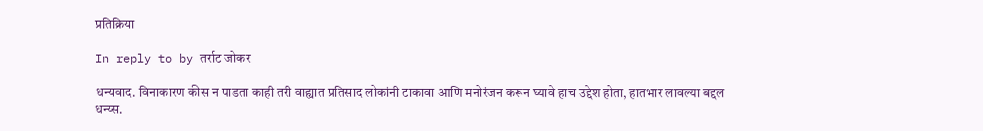प्रतिक्रिया

In reply to by तर्राट जोकर

धन्यवाद. विनाकारण कीस न पाडता काही तरी वाह्यात प्रतिसाद लोकांनी टाकावा आणि मनोरंजन करून घ्यावे हाच उद्देश होता, हातभार लावल्या बद्दल धन्य्स.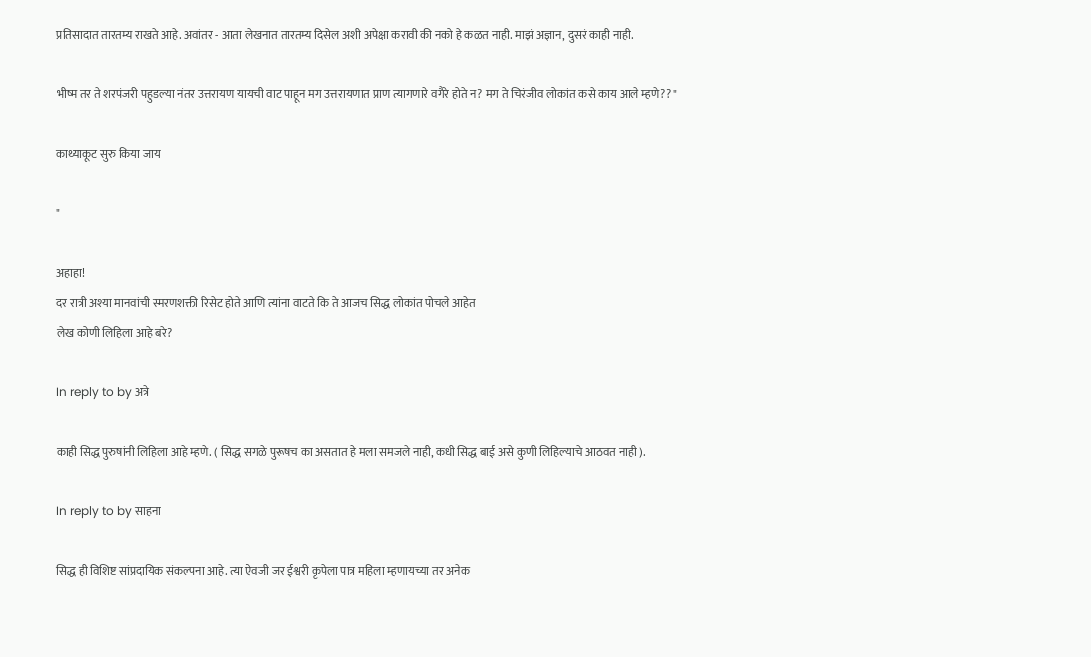प्रतिसादात तारतम्य राखते आहे. अवांतर - आता लेखनात तारतम्य दिसेल अशी अपेक्षा करावी की नको हे कळत नाही. माझं अज्ञान, दुसरं काही नाही.

भीष्म तर ते शरपंजरी पहुडल्या नंतर उत्तरायण यायची वाट पाहून मग उत्तरायणात प्राण त्यागणारे वगैरे होते न? मग ते चिरंजीव लोकांत कसे काय आले म्हणे?? "

काथ्याकूट सुरु किया जाय

"

अहाहा!
दर रात्री अश्या मानवांची स्मरणशक्ती रिसेट होते आणि त्यांना वाटते कि ते आजच सिद्ध लोकांत पोचले आहेत
लेख कोणी लिहिला आहे बरे?

In reply to by अत्रे

काही सिद्ध पुरुषांनी लिहिला आहे म्हणे. ( सिद्ध सगळे पुरूषच का असतात हे मला समजले नाही, कधी सिद्ध बाई असे कुणी लिहिल्याचे आठवत नाही ).

In reply to by साहना

सिद्ध ही विशिष्ट सांप्रदायिक संकल्पना आहे. त्या ऐवजी जर ईश्वरी कृपेला पात्र महिला म्हणायच्या तर अनेक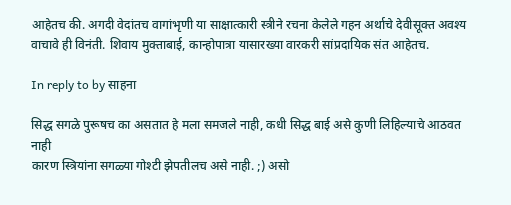आहेतच की. अगदी वेदांतच वागांभृणी या साक्षात्कारी स्त्रीने रचना केलेले गहन अर्थाचे देवीसूक्त अवश्य वाचावे ही विनंती. शिवाय मुक्ताबाई, कान्होपात्रा यासारख्या वारकरी सांप्रदायिक संत आहेतच.

In reply to by साहना

सिद्ध सगळे पुरूषच का असतात हे मला समजले नाही, कधी सिद्ध बाई असे कुणी लिहिल्याचे आठवत नाही
कारण स्त्रियांना सगळ्या गोश्टी झेपतीलच असे नाही. ;) असो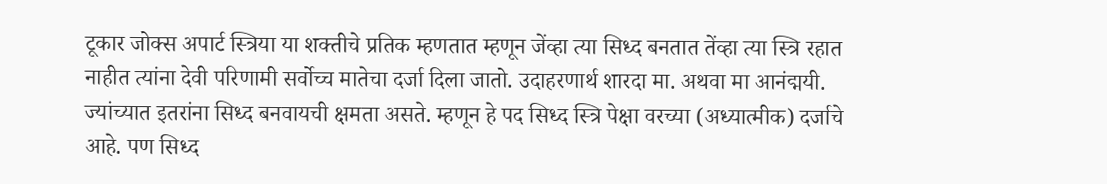टूकार जोक्स अपार्ट स्त्रिया या शक्तीचे प्रतिक म्हणतात म्हणून जेंव्हा त्या सिध्द बनतात तेंव्हा त्या स्त्रि रहात नाहीत त्यांना देवी परिणामी सर्वोच्च मातेचा दर्जा दिला जातो. उदाहरणार्थ शारदा मा. अथवा मा आनंद्मयी. ज्यांच्यात इतरांना सिध्द बनवायची क्षमता असते. म्हणून हे पद सिध्द स्त्रि पेक्षा वरच्या (अध्यात्मीक) दर्जाचे आहे. पण सिध्द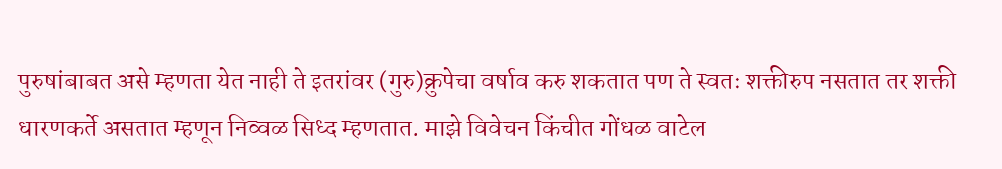पुरुषांबाबत असे म्हणता येत नाही ते इतरांवर (गुरु)क्रुपेचा वर्षाव करु शकतात पण ते स्वतः शक्तीरुप नसतात तर शक्ती धारणकर्ते असतात म्हणून निव्वळ सिध्द म्हणतात. माझे विवेचन किंचीत गोंधळ वाटेल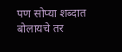पण सोप्या शब्दात बोलायचे तर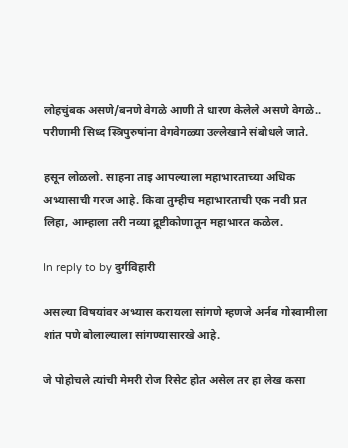लोहचुंबक असणे/बनणे वेगळे आणी ते धारण केलेले असणे वेगळे.. परीणामी सिध्द स्त्रिपुरुषांना वेगवेगळ्या उल्लेखाने संबोधले जाते.

हसून लोळलो. साहना ताइ आपल्याला महाभारताच्या अधिक अभ्यासाची गरज आहे. किवा तुम्हीच महाभारताची एक नवी प्रत लिहा, आम्हाला तरी नव्या द्रूष्टीकोणातून महाभारत कळेल.

In reply to by दुर्गविहारी

असल्या विषयांवर अभ्यास करायला सांगणे म्हणजे अर्नब गोस्वामीला शांत पणे बोलाल्याला सांगण्यासारखे आहे.

जे पोहोचले त्यांची मेमरी रोज रिसेट होत असेल तर हा लेख कसा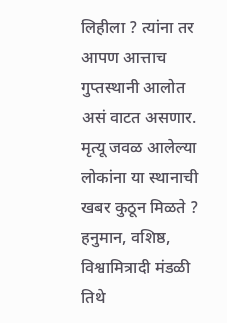लिहीला ? त्यांना तर आपण आत्ताच गुप्तस्थानी आलोत असं वाटत असणार. मृत्यू जवळ आलेल्या लोकांना या स्थानाची खबर कुठून मिळते ? हनुमान, वशिष्ठ, विश्वामित्रादी मंडळी तिथे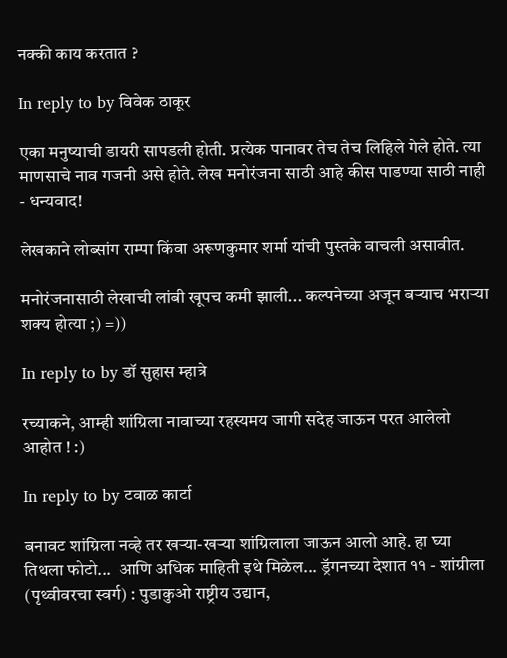नक्की काय करतात ?

In reply to by विवेक ठाकूर

एका मनुष्याची डायरी सापडली होती. प्रत्येक पानावर तेच तेच लिहिले गेले होते. त्या माणसाचे नाव गजनी असे होते. लेख मनोरंजना साठी आहे कीस पाडण्या साठी नाही - धन्यवाद!

लेखकाने लोब्सांग राम्पा किंवा अरूणकुमार शर्मा यांची पुस्तके वाचली असावीत.

मनोरंजनासाठी लेखाची लांबी खूपच कमी झाली... कल्पनेच्या अजून बर्‍याच भरार्‍या शक्य होत्या ;) =))

In reply to by डॉ सुहास म्हात्रे

रच्याकने, आम्ही शांग्रिला नावाच्या रहस्यमय जागी सदेह जाऊन परत आलेलो आहोत ! :)

In reply to by टवाळ कार्टा

बनावट शांग्रिला नव्हे तर खर्‍या-खर्‍या शांग्रिलाला जाऊन आलो आहे. हा घ्या तिथला फोटो...  आणि अधिक माहिती इथे मिळेल... ड्रॅगनच्या देशात ११ - शांग्रीला (पृथ्वीवरचा स्वर्ग) : पुडाकुओ राष्ट्रीय उद्यान,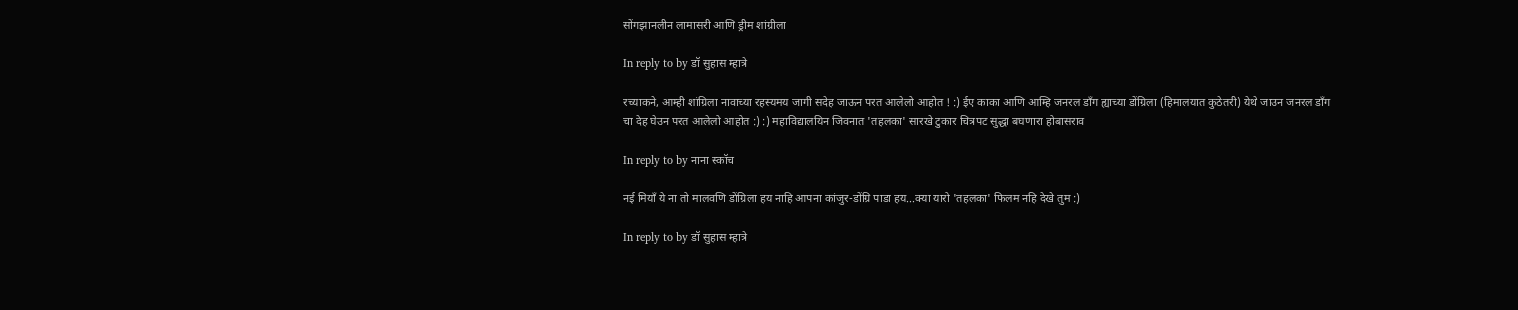सोंगझानलीन लामासरी आणि ड्रीम शांग्रीला

In reply to by डॉ सुहास म्हात्रे

रच्याकने, आम्ही शांग्रिला नावाच्या रहस्यमय जागी सदेह जाऊन परत आलेलो आहोत ! :) ईए काका आणि आम्हि जनरल डाँग ह्याच्या डोंग्रिला (हिमालयात कुठेतरी) येथे जाउन जनरल डाँग चा देह घेउन परत आलेलो आहोत :) :) महाविद्यालयिन जिवनात 'तहलका' सारखे टुकार चित्रपट सुद्धा बघणारा होबासराव

In reply to by नाना स्कॉच

नई मियाँ ये ना तो मालवणि डोंग्रिला हय नाहि आपना कांजुर-डोंग्रि पाडा हय...क्या यारो 'तहलका' फिलम नहि देखे तुम :)

In reply to by डॉ सुहास म्हात्रे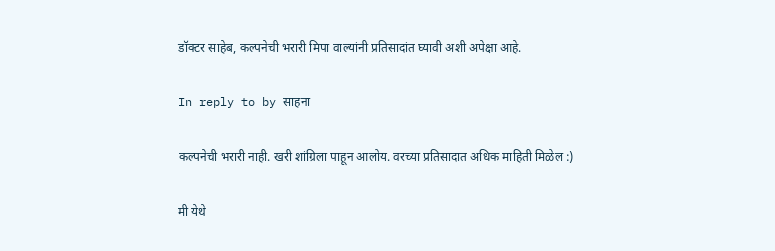डॉक्टर साहेब, कल्पनेची भरारी मिपा वाल्यांनी प्रतिसादांत घ्यावी अशी अपेक्षा आहे.

In reply to by साहना

कल्पनेची भरारी नाही. खरी शांग्रिला पाहून आलोय. वरच्या प्रतिसादात अधिक माहिती मिळेल :)

मी येथे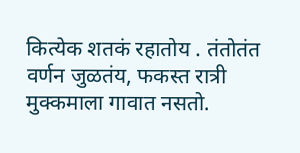कित्येक शतकं रहातोय . तंतोतंत वर्णन जुळतंय, फकस्त रात्री मुक्कमाला गावात नसतो.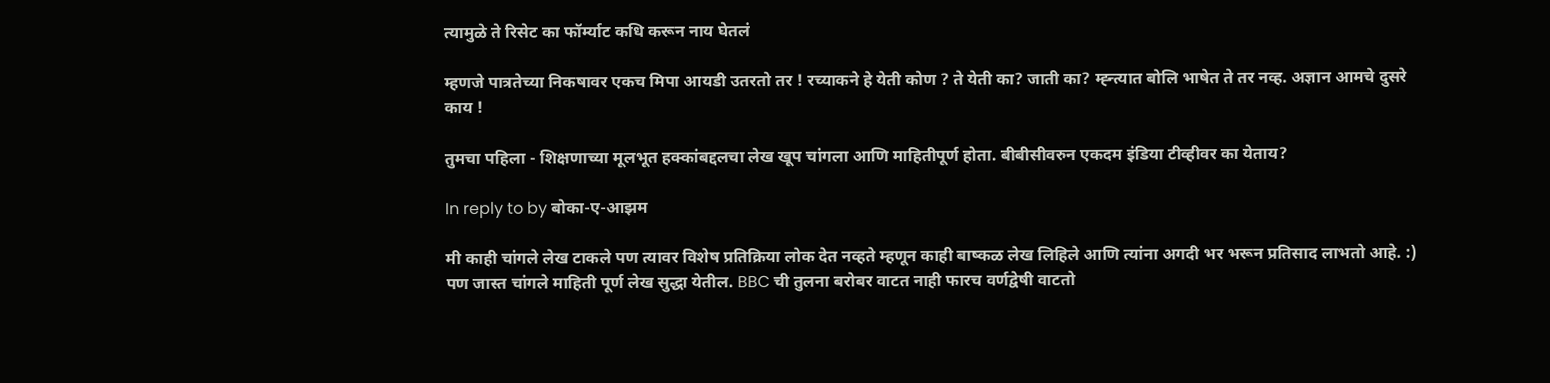त्यामुळे ते रिसेट का फॉर्म्याट कधि करून नाय घेतलं

म्हणजे पात्रतेच्या निकषावर एकच मिपा आयडी उतरतो तर ! रच्याकने हे येती कोण ? ते येती का? जाती का? म्ह्न्त्यात बोलि भाषेत ते तर नव्ह. अज्ञान आमचे दुसरे काय !

तुमचा पहिला - शिक्षणाच्या मूलभूत हक्कांबद्दलचा लेख खूप चांगला आणि माहितीपूर्ण होता. बीबीसीवरुन एकदम इंडिया टीव्हीवर का येताय?

In reply to by बोका-ए-आझम

मी काही चांगले लेख टाकले पण त्यावर विशेष प्रतिक्रिया लोक देत नव्हते म्हणून काही बाष्कळ लेख लिहिले आणि त्यांना अगदी भर भरून प्रतिसाद लाभतो आहे. :) पण जास्त चांगले माहिती पूर्ण लेख सुद्धा येतील. BBC ची तुलना बरोबर वाटत नाही फारच वर्णद्वेषी वाटतो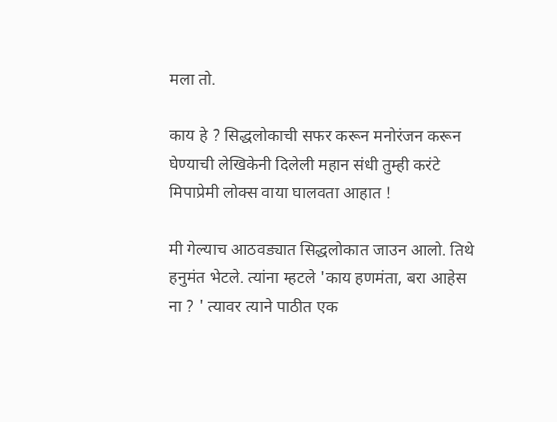मला तो.

काय हे ? सिद्धलोकाची सफर करून मनोरंजन करून घेण्याची लेखिकेनी दिलेली महान संधी तुम्ही करंटे मिपाप्रेमी लोक्स वाया घालवता आहात !

मी गेल्याच आठवड्यात सिद्धलोकात जाउन आलो. तिथे हनुमंत भेटले. त्यांना म्हटले 'काय हणमंता, बरा आहेस ना ? ' त्यावर त्याने पाठीत एक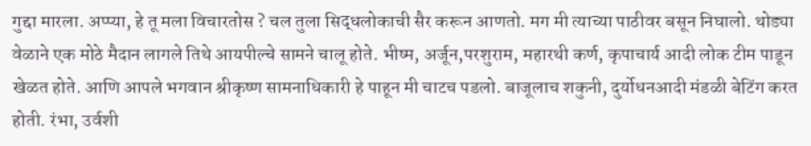गुद्दा मारला. अप्प्या, हे तू मला विचारतोस ? चल तुला सिद्धलोकाची सैर करून आणतो. मग मी त्याच्या पाठीवर बसून निघालो. थोड्या वेळाने एक मोठे मैदान लागले तिथे आयपील्चे सामने चालू होते. भीष्म, अर्जून,परशुराम, महारथी कर्ण, कृपाचार्य आदी लोक टीम पाडून खेळत होते. आणि आपले भगवान श्रीकृष्ण सामनाधिकारी हे पाहून मी चाटच पडलो. बाजूलाच शकुनी, दुर्योधनआदी मंडळी बेटिंग करत होती. रंभा, उर्वशी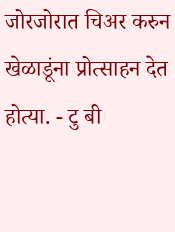जोरजोरात चिअर करुन खेळाडूंना प्रोत्साहन देत होत्या. - टु बी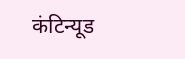कंटिन्यूड